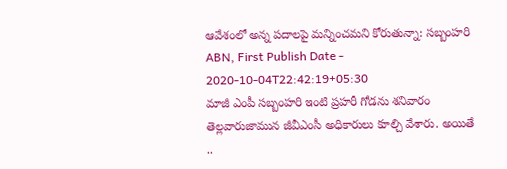ఆవేశంలో అన్న పదాలపై మన్నించమని కోరుతున్నా: సబ్బంహరి
ABN, First Publish Date - 2020-10-04T22:42:19+05:30
మాజీ ఎంపీ సబ్బంహరి ఇంటి ప్రహరీ గోడను శనివారం తెల్లవారుజామున జీవీఎంసీ అధికారులు కూల్చి వేశారు. అయితే ..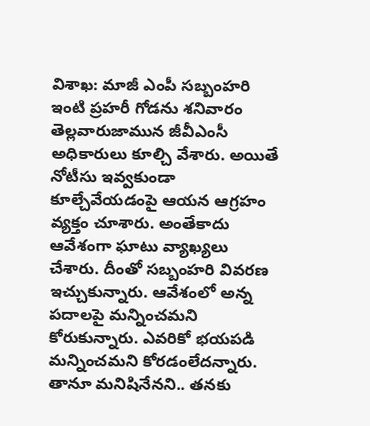విశాఖ: మాజీ ఎంపీ సబ్బంహరి ఇంటి ప్రహరీ గోడను శనివారం తెల్లవారుజామున జీవీఎంసీ అధికారులు కూల్చి వేశారు. అయితే నోటీసు ఇవ్వకుండా కూల్చేవేయడంపై ఆయన ఆగ్రహం వ్యక్తం చూశారు. అంతేకాదు ఆవేశంగా ఘాటు వ్యాఖ్యలు చేశారు. దీంతో సబ్బంహరి వివరణ ఇచ్చుకున్నారు. ఆవేశంలో అన్న పదాలపై మన్నించమని కోరుకున్నారు. ఎవరికో భయపడి మన్నించమని కోరడంలేదన్నారు. తానూ మనిషినేనని.. తనకు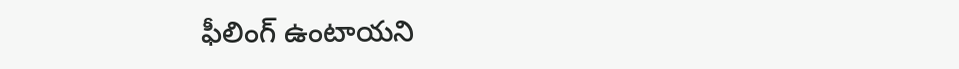ఫీలింగ్ ఉంటాయని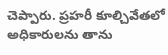చెప్పారు. ప్రహరీ కూల్చివేతలో అధికారులను తాను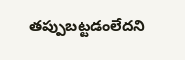తప్పుబట్టడంలేదని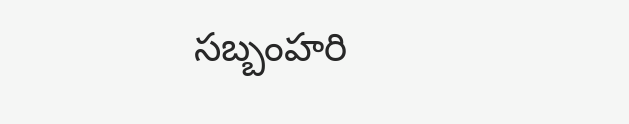సబ్బంహరి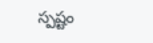స్పష్టం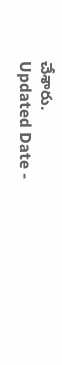చేశారు.
Updated Date -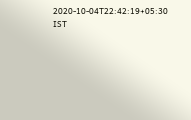2020-10-04T22:42:19+05:30 IST